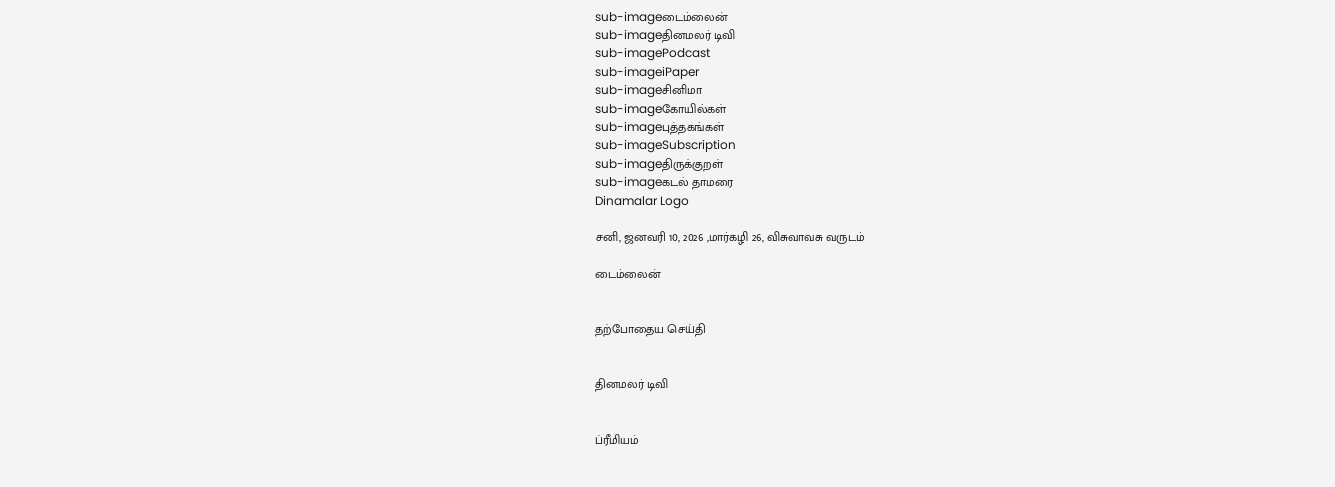sub-imageடைம்லைன்
sub-imageதினமலர் டிவி
sub-imagePodcast
sub-imageiPaper
sub-imageசினிமா
sub-imageகோயில்கள்
sub-imageபுத்தகங்கள்
sub-imageSubscription
sub-imageதிருக்குறள்
sub-imageகடல் தாமரை
Dinamalar Logo

சனி, ஜனவரி 10, 2026 ,மார்கழி 26, விசுவாவசு வருடம்

டைம்லைன்


தற்போதைய செய்தி


தினமலர் டிவி


ப்ரீமியம்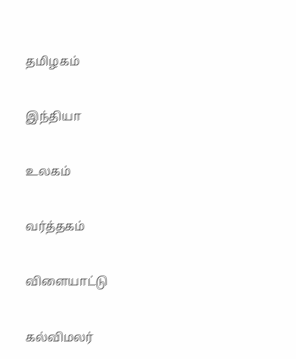தமிழகம்


இந்தியா


உலகம்


வர்த்தகம்


விளையாட்டு


கல்விமலர்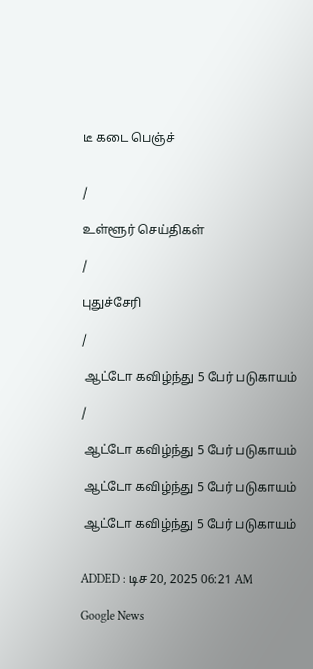டீ கடை பெஞ்ச்


/

உள்ளூர் செய்திகள்

/

புதுச்சேரி

/

 ஆட்டோ கவிழ்ந்து 5 பேர் படுகாயம்

/

 ஆட்டோ கவிழ்ந்து 5 பேர் படுகாயம்

 ஆட்டோ கவிழ்ந்து 5 பேர் படுகாயம்

 ஆட்டோ கவிழ்ந்து 5 பேர் படுகாயம்


ADDED : டிச 20, 2025 06:21 AM

Google News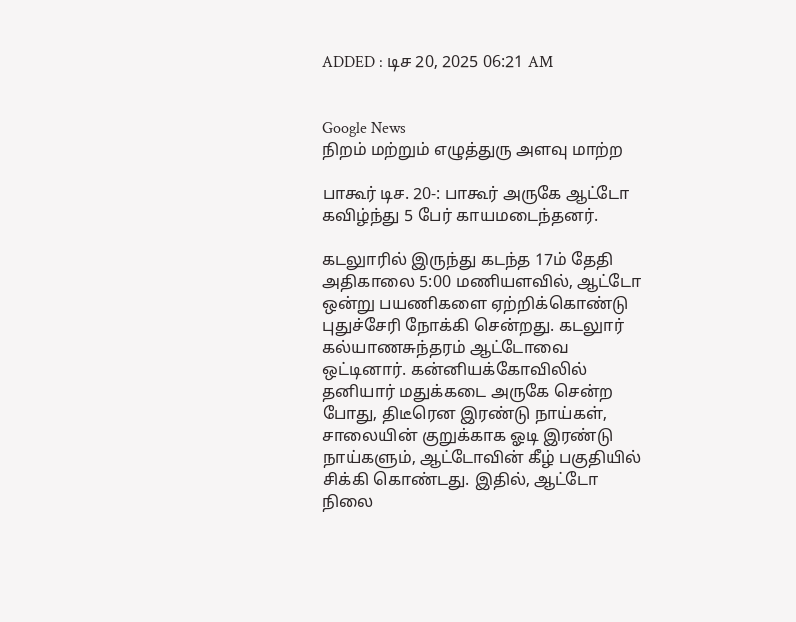ADDED : டிச 20, 2025 06:21 AM


Google News
நிறம் மற்றும் எழுத்துரு அளவு மாற்ற

பாகூர் டிச. 20-: பாகூர் அருகே ஆட்டோ கவிழ்ந்து 5 பேர் காயமடைந்தனர்.

கடலுாரில் இருந்து கடந்த 17ம் தேதி அதிகாலை 5:00 மணியளவில், ஆட்டோ ஒன்று பயணிகளை ஏற்றிக்கொண்டு புதுச்சேரி நோக்கி சென்றது. கடலுார் கல்யாணசுந்தரம் ஆட்டோவை ஒட்டினார். கன்னியக்கோவிலில் தனியார் மதுக்கடை அருகே சென்ற போது, திடீரென இரண்டு நாய்கள், சாலையின் குறுக்காக ஓடி இரண்டு நாய்களும், ஆட்டோவின் கீழ் பகுதியில் சிக்கி கொண்டது. இதில், ஆட்டோ நிலை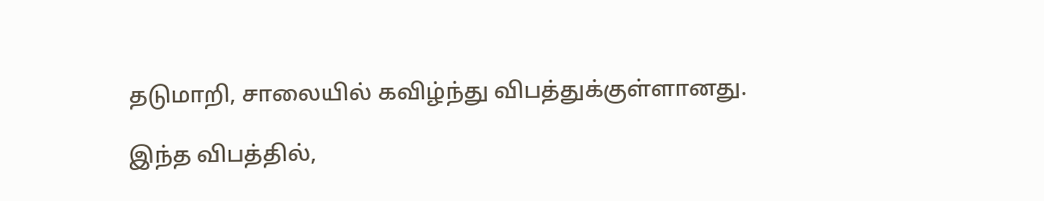தடுமாறி, சாலையில் கவிழ்ந்து விபத்துக்குள்ளானது.

இந்த விபத்தில்,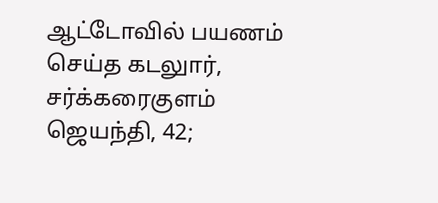ஆட்டோவில் பயணம் செய்த கடலுார், சர்க்கரைகுளம் ஜெயந்தி, 42;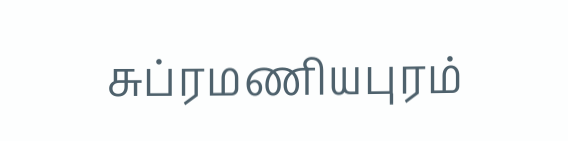சுப்ரமணியபுரம்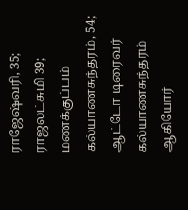ராஜேஷ்வரி, 35; ராஜலட்சுமி 39; மணக்குப்பம் கல்யாணசுந்தரம், 54; ஆட்டோ டிரைவர் கல்யாணசுந்தரம் ஆகியோர்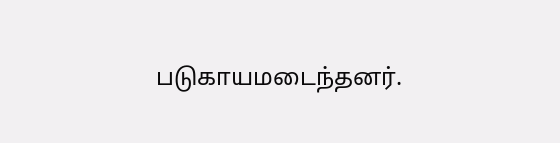படுகாயமடைந்தனர்.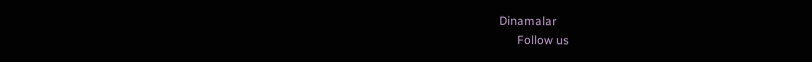Dinamalar
      Follow us